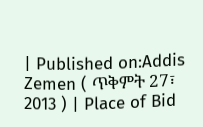| Published on:Addis Zemen ( ጥቅምት 27፣ 2013 ) | Place of Bid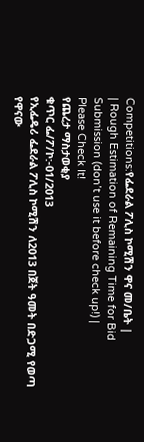Competitions:የፌደራል ፖሊስ ኮሚሽን ዋና መ/ቤት |
| Rough Estimation of Remaining Time for Bid Submission (don’t use it before check up!) |
Please Check It!
የጨረታ ማስታወቂያ
ቁጥር ፌ/ፖ/ኮ:-01/2013
የኢፌዴሪ ፌደራል ፖሊስ ኮሚሽን ለ2013 በጀት ዓመት በድጋሚ የወጣ የዋናው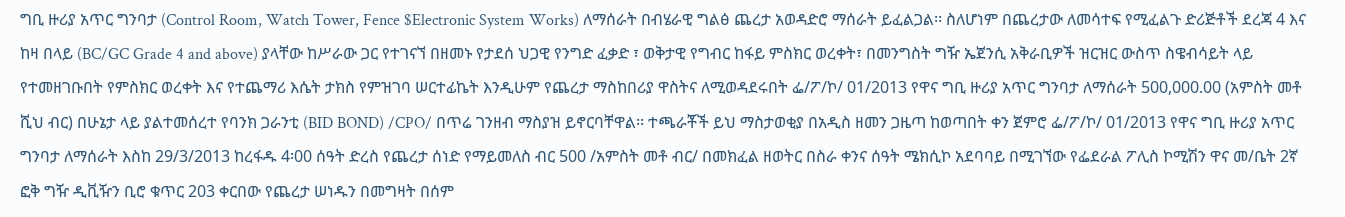ግቢ ዙሪያ አጥር ግንባታ (Control Room, Watch Tower, Fence $Electronic System Works) ለማሰራት በብሄራዊ ግልፅ ጨረታ አወዳድሮ ማሰራት ይፈልጋል፡፡ ስለሆነም በጨረታው ለመሳተፍ የሚፈልጉ ድሪጅቶች ደረጃ 4 እና ከዛ በላይ (BC/GC Grade 4 and above) ያላቸው ከሥራው ጋር የተገናኘ በዘመኑ የታደሰ ህጋዊ የንግድ ፈቃድ ፣ ወቅታዊ የግብር ከፋይ ምስክር ወረቀት፣ በመንግስት ግዥ ኤጀንሲ አቅራቢዎች ዝርዝር ውስጥ ስዌብሳይት ላይ የተመዘገቡበት የምስክር ወረቀት እና የተጨማሪ እሴት ታክስ የምዝገባ ሠርተፊኬት እንዲሁም የጨረታ ማስከበሪያ ዋስትና ለሚወዳደሩበት ፌ/ፖ/ኮ/ 01/2013 የዋና ግቢ ዙሪያ አጥር ግንባታ ለማሰራት 500,000.00 (አምስት መቶ ሺህ ብር) በሁኔታ ላይ ያልተመሰረተ የባንክ ጋራንቲ (BID BOND) /CPO/ በጥሬ ገንዘብ ማስያዝ ይኖርባቸዋል፡፡ ተጫራቾች ይህ ማስታወቂያ በአዲስ ዘመን ጋዜጣ ከወጣበት ቀን ጀምሮ ፌ/ፖ/ኮ/ 01/2013 የዋና ግቢ ዙሪያ አጥር ግንባታ ለማሰራት እስከ 29/3/2013 ከረፋዱ 4፡00 ሰዓት ድረስ የጨረታ ሰነድ የማይመለስ ብር 500 /አምስት መቶ ብር/ በመክፈል ዘወትር በስራ ቀንና ሰዓት ሜክሲኮ አደባባይ በሚገኘው የፌደራል ፖሊስ ኮሚሽን ዋና መ/ቤት 2ኛ ፎቅ ግዥ ዲቪዥን ቢሮ ቁጥር 203 ቀርበው የጨረታ ሠነዱን በመግዛት በሰም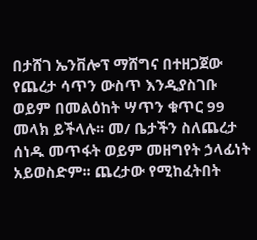በታሸገ ኤንቨሎፕ ማሸግና በተዘጋጀው የጨረታ ሳጥን ውስጥ እንዲያስገቡ ወይም በመልዕከት ሣጥን ቁጥር 99 መላክ ይችላሉ፡፡ መ/ ቤታችን ስለጨረታ ሰነዱ መጥፋት ወይም መዘግየት ኃላፊነት አይወስድም፡፡ ጨረታው የሚከፈትበት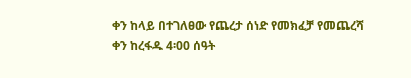ቀን ከላይ በተገለፀው የጨረታ ሰነድ የመክፈቻ የመጨረሻ ቀን ከረፋዱ 4፡00 ሰዓት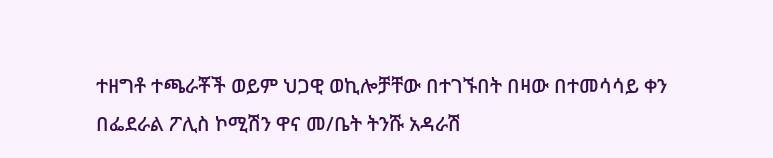ተዘግቶ ተጫራቾች ወይም ህጋዊ ወኪሎቻቸው በተገኙበት በዛው በተመሳሳይ ቀን በፌደራል ፖሊስ ኮሚሽን ዋና መ/ቤት ትንሹ አዳራሽ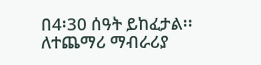በ4፡30 ሰዓት ይከፈታል፡፡ ለተጨማሪ ማብራሪያ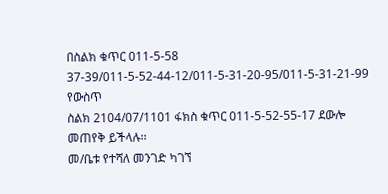በስልክ ቁጥር 011-5-58 37-39/011-5-52-44-12/011-5-31-20-95/011-5-31-21-99 የውስጥ
ስልክ 2104/07/1101 ፋክስ ቁጥር 011-5-52-55-17 ደውሎ መጠየቅ ይችላሉ፡፡
መ/ቤቱ የተሻለ መንገድ ካገኘ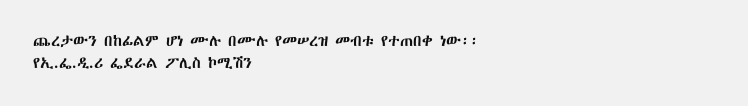ጨረታውን በከፊልም ሆነ ሙሉ በሙሉ የመሠረዝ መብቱ የተጠበቀ ነው፡፡
የኢ.ፌ.ዲ.ሪ ፌደራል ፖሊስ ኮሚሽን